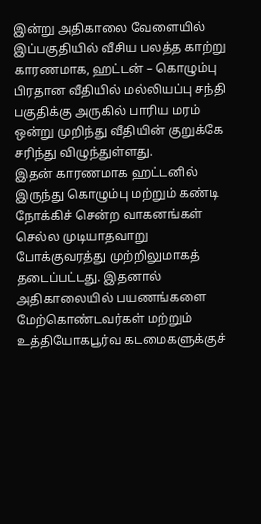இன்று அதிகாலை வேளையில் இப்பகுதியில் வீசிய பலத்த காற்று காரணமாக, ஹட்டன் – கொழும்பு பிரதான வீதியில் மல்லியப்பு சந்தி பகுதிக்கு அருகில் பாரிய மரம் ஒன்று முறிந்து வீதியின் குறுக்கே சரிந்து விழுந்துள்ளது.
இதன் காரணமாக ஹட்டனில் இருந்து கொழும்பு மற்றும் கண்டி நோக்கிச் சென்ற வாகனங்கள் செல்ல முடியாதவாறு போக்குவரத்து முற்றிலுமாகத் தடைப்பட்டது. இதனால் அதிகாலையில் பயணங்களை மேற்கொண்டவர்கள் மற்றும் உத்தியோகபூர்வ கடமைகளுக்குச்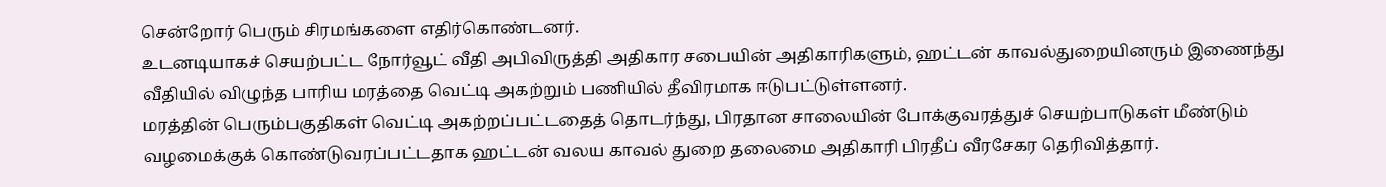சென்றோர் பெரும் சிரமங்களை எதிர்கொண்டனர்.
உடனடியாகச் செயற்பட்ட நோர்வூட் வீதி அபிவிருத்தி அதிகார சபையின் அதிகாரிகளும், ஹட்டன் காவல்துறையினரும் இணைந்து வீதியில் விழுந்த பாரிய மரத்தை வெட்டி அகற்றும் பணியில் தீவிரமாக ஈடுபட்டுள்ளனர்.
மரத்தின் பெரும்பகுதிகள் வெட்டி அகற்றப்பட்டதைத் தொடர்ந்து, பிரதான சாலையின் போக்குவரத்துச் செயற்பாடுகள் மீண்டும் வழமைக்குக் கொண்டுவரப்பட்டதாக ஹட்டன் வலய காவல் துறை தலைமை அதிகாரி பிரதீப் வீரசேகர தெரிவித்தார்.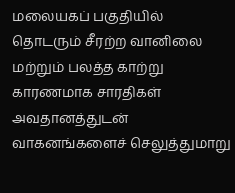மலையகப் பகுதியில் தொடரும் சீரற்ற வானிலை மற்றும் பலத்த காற்று காரணமாக சாரதிகள் அவதானத்துடன் வாகனங்களைச் செலுத்துமாறு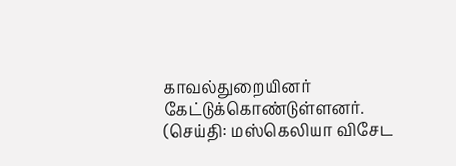காவல்துறையினர் கேட்டுக்கொண்டுள்ளனர்.
(செய்தி: மஸ்கெலியா விசேட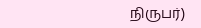நிருபர்)